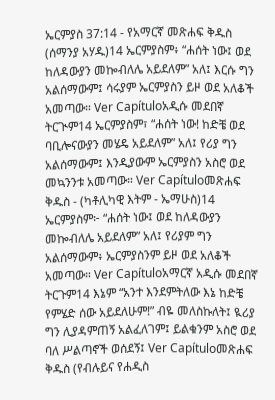ኤርምያስ 37:14 - የአማርኛ መጽሐፍ ቅዱስ (ሰማንያ አሃዱ)14 ኤርምያስም፥ “ሐሰት ነው፤ ወደ ከለዳውያን መኰብለሌ አይደለም” አለ፤ እርሱ ግን አልሰማውም፤ ሳሩያም ኤርምያስን ይዞ ወደ አለቆች አመጣው። Ver Capítuloአዲሱ መደበኛ ትርጒም14 ኤርምያስም፣ “ሐሰት ነው! ከድቼ ወደ ባቢሎናውያን መሄዴ አይደለም” አለ፤ የሪያ ግን አልሰማውም፤ እንዲያውም ኤርምያስን አስሮ ወደ መኳንንቱ አመጣው። Ver Capítuloመጽሐፍ ቅዱስ - (ካቶሊካዊ እትም - ኤማሁስ)14 ኤርምያስም፦ “ሐሰት ነው፤ ወደ ከለዳውያን መኰብለሌ አይደለም” አለ፤ የሪያም ግን አልሰማውም፥ ኤርምያስንም ይዞ ወደ አለቆች አመጣው። Ver Capítuloአማርኛ አዲሱ መደበኛ ትርጉም14 እኔም “አንተ እንደምትለው እኔ ከድቼ የምሄድ ሰው አይደለሁም!” ብዬ መለስኩለት፤ ዪሪያ ግን ሊያዳምጠኝ አልፈለገም፤ ይልቁንም አስሮ ወደ ባለ ሥልጣኖች ወሰደኝ፤ Ver Capítuloመጽሐፍ ቅዱስ (የብሉይና የሐዲስ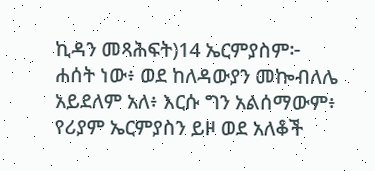ኪዳን መጻሕፍት)14 ኤርምያስም፦ ሐሰት ነው፥ ወደ ከለዳውያን መኰብለሌ አይደለም አለ፥ እርሱ ግን አልሰማውም፥ የሪያም ኤርምያስን ይዞ ወደ አለቆች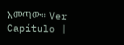አመጣው። Ver Capítulo |